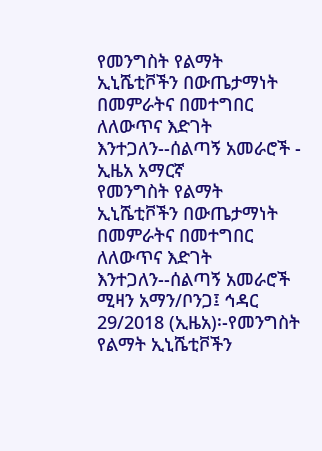የመንግስት የልማት ኢኒሼቲቮችን በውጤታማነት በመምራትና በመተግበር ለለውጥና እድገት እንተጋለን--ሰልጣኝ አመራሮች - ኢዜአ አማርኛ
የመንግስት የልማት ኢኒሼቲቮችን በውጤታማነት በመምራትና በመተግበር ለለውጥና እድገት እንተጋለን--ሰልጣኝ አመራሮች
ሚዛን አማን/ቦንጋ፤ ኅዳር 29/2018 (ኢዜአ)፡-የመንግስት የልማት ኢኒሼቲቮችን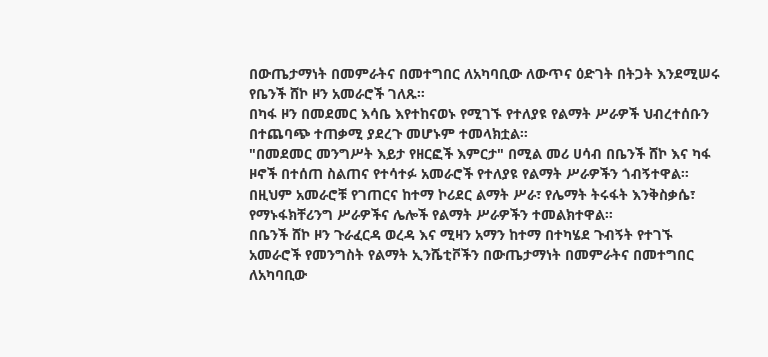በውጤታማነት በመምራትና በመተግበር ለአካባቢው ለውጥና ዕድገት በትጋት እንደሚሠሩ የቤንች ሸኮ ዞን አመራሮች ገለጹ።
በካፋ ዞን በመደመር እሳቤ እየተከናወኑ የሚገኙ የተለያዩ የልማት ሥራዎች ህብረተሰቡን በተጨባጭ ተጠቃሚ ያደረጉ መሆኑም ተመላክቷል።
"በመደመር መንግሥት እይታ የዘርፎች እምርታ" በሚል መሪ ሀሳብ በቤንች ሸኮ እና ካፋ ዞኖች በተሰጠ ስልጠና የተሳተፉ አመራሮች የተለያዩ የልማት ሥራዎችን ጎብኝተዋል።
በዚህም አመራሮቹ የገጠርና ከተማ ኮሪደር ልማት ሥራ፣ የሌማት ትሩፋት እንቅስቃሴ፣ የማኑፋክቸሪንግ ሥራዎችና ሌሎች የልማት ሥራዎችን ተመልክተዋል።
በቤንች ሸኮ ዞን ጉራፈርዳ ወረዳ እና ሚዛን አማን ከተማ በተካሄደ ጉብኝት የተገኙ አመራሮች የመንግስት የልማት ኢንሼቲቮችን በውጤታማነት በመምራትና በመተግበር ለአካባቢው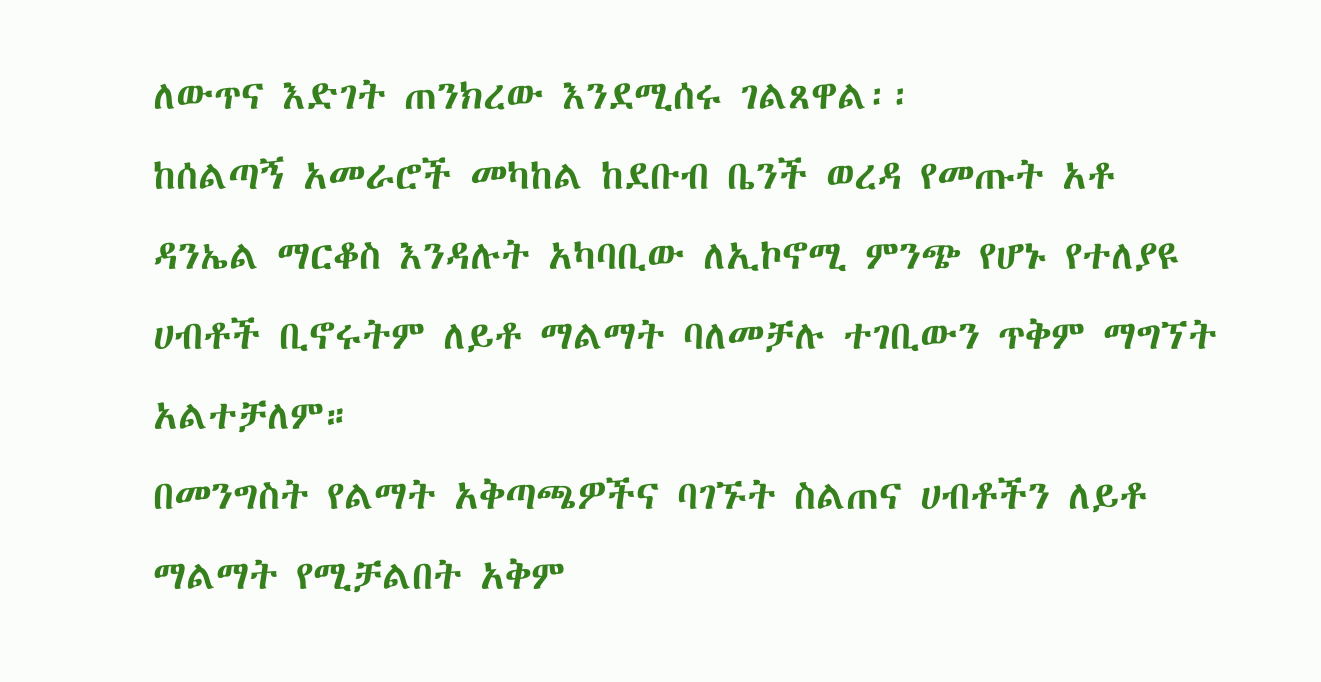ለውጥና እድገት ጠንክረው እንደሚሰሩ ገልጸዋል፡፡
ከሰልጣኝ አመራሮች መካከል ከደቡብ ቤንች ወረዳ የመጡት አቶ ዳንኤል ማርቆስ እንዳሉት አካባቢው ለኢኮኖሚ ምንጭ የሆኑ የተለያዩ ሀብቶች ቢኖሩትም ለይቶ ማልማት ባለመቻሉ ተገቢውን ጥቅም ማግኘት አልተቻለም።
በመንግስት የልማት አቅጣጫዎችና ባገኙት ስልጠና ሀብቶችን ለይቶ ማልማት የሚቻልበት አቅም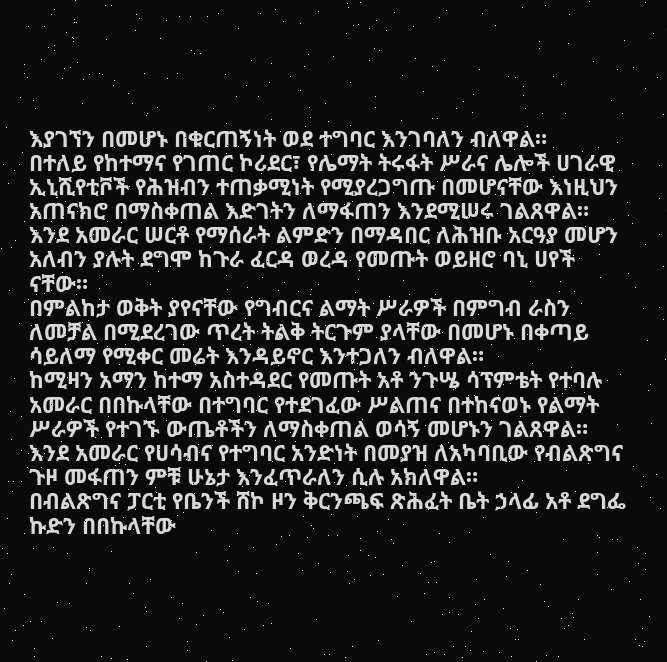እያገኘን በመሆኑ በቁርጠኝነት ወደ ተግባር እንገባለን ብለዋል።
በተለይ የከተማና የገጠር ኮሪደር፣ የሌማት ትሩፋት ሥራና ሌሎች ሀገራዊ ኢኒሺየቲቮች የሕዝብን ተጠቃሚነት የሚያረጋግጡ በመሆናቸው እነዚህን አጠናክሮ በማስቀጠል እድገትን ለማፋጠን እንደሚሠሩ ገልጸዋል።
እንደ አመራር ሠርቶ የማሰራት ልምድን በማዳበር ለሕዝቡ አርዓያ መሆን አለብን ያሉት ደግሞ ከጉራ ፈርዳ ወረዳ የመጡት ወይዘሮ ባኒ ሀየች ናቸው።
በምልከታ ወቅት ያየናቸው የግብርና ልማት ሥራዎች በምግብ ራስን ለመቻል በሚደረገው ጥረት ትልቅ ትርጉም ያላቸው በመሆኑ በቀጣይ ሳይለማ የሚቀር መሬት እንዳይኖር እንተጋለን ብለዋል።
ከሚዛን አማን ከተማ አስተዳደር የመጡት አቶ ንጉሤ ሳፕምቴት የተባሉ አመራር በበኩላቸው በተግባር የተደገፈው ሥልጠና በተከናወኑ የልማት ሥራዎች የተገኙ ውጤቶችን ለማስቀጠል ወሳኝ መሆኑን ገልጸዋል።
እንደ አመራር የሀሳብና የተግባር አንድነት በመያዝ ለአካባቢው የብልጽግና ጉዞ መፋጠን ምቹ ሁኔታ እንፈጥራለን ሲሉ አክለዋል።
በብልጽግና ፓርቲ የቤንች ሸኮ ዞን ቅርንጫፍ ጽሕፈት ቤት ኃላፊ አቶ ደግፌ ኩድን በበኩላቸው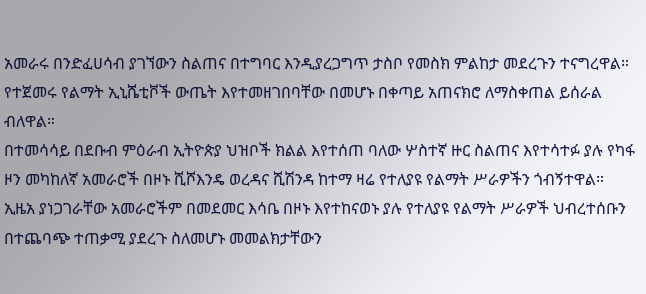አመራሩ በንድፈሀሳብ ያገኘውን ስልጠና በተግባር እንዲያረጋግጥ ታስቦ የመስክ ምልከታ መደረጉን ተናግረዋል።
የተጀመሩ የልማት ኢኒሼቲቮች ውጤት እየተመዘገበባቸው በመሆኑ በቀጣይ አጠናክሮ ለማስቀጠል ይሰራል ብለዋል።
በተመሳሳይ በደቡብ ምዕራብ ኢትዮጵያ ህዝቦች ክልል እየተሰጠ ባለው ሦስተኛ ዙር ስልጠና እየተሳተፉ ያሉ የካፋ ዞን መካከለኛ አመራሮች በዞኑ ሺሾእንዴ ወረዳና ሺሽንዳ ከተማ ዛሬ የተለያዩ የልማት ሥራዎችን ጎብኝተዋል።
ኢዜአ ያነጋገራቸው አመራሮችም በመደመር እሳቤ በዞኑ እየተከናወኑ ያሉ የተለያዩ የልማት ሥራዎች ህብረተሰቡን በተጨባጭ ተጠቃሚ ያደረጉ ስለመሆኑ መመልክታቸውን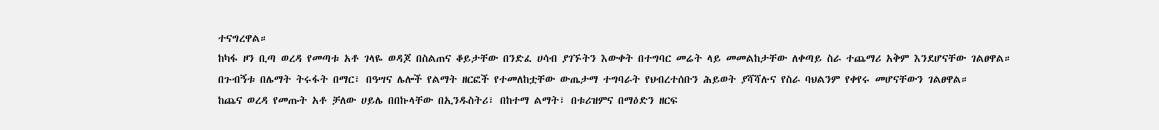ተናግረዋል።
ከካፋ ዞን ቢጣ ወረዳ የመጣቱ አቶ ገላዬ ወዳጆ በስልጠና ቆይታቸው በንድፈ ሀሳብ ያገኙትን እውቀት በተግባር መሬት ላይ መመልከታቸው ለቀጣይ ስራ ተጨማሪ አቅም እንደሆናቸው ገልፀዋል።
በጉብኝቱ በሌማት ትሩፋት በማር፣ በዓሣና ሌሎች የልማት ዘርፎች የተመለከቷቸው ውጤታማ ተግባራት የህብረተሰቡን ሕይወት ያሻሻሉና የስራ ባህልንም የቀየሩ መሆናቸውን ገልፀዋል።
ከጨና ወረዳ የመጡት አቶ ቻለው ሀይሌ በበኩላቸው በኢንዱስትሪ፣ በከተማ ልማት፣ በቱሪዝምና በማዕድን ዘርፍ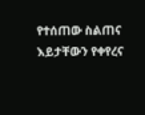የተሰጠው ስልጠና እይታቸውን የቀየረና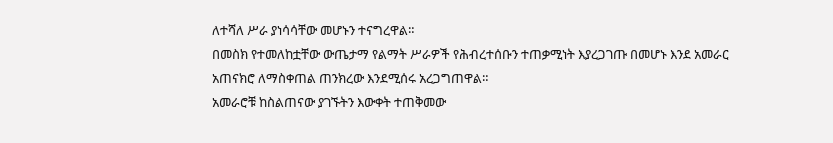ለተሻለ ሥራ ያነሳሳቸው መሆኑን ተናግረዋል።
በመስክ የተመለከቷቸው ውጤታማ የልማት ሥራዎች የሕብረተሰቡን ተጠቃሚነት እያረጋገጡ በመሆኑ እንደ አመራር አጠናክሮ ለማስቀጠል ጠንክረው እንደሚሰሩ አረጋግጠዋል።
አመራሮቹ ከስልጠናው ያገኙትን እውቀት ተጠቅመው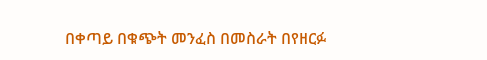በቀጣይ በቁጭት መንፈስ በመስራት በየዘርፉ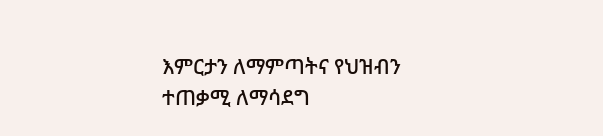እምርታን ለማምጣትና የህዝብን ተጠቃሚ ለማሳደግ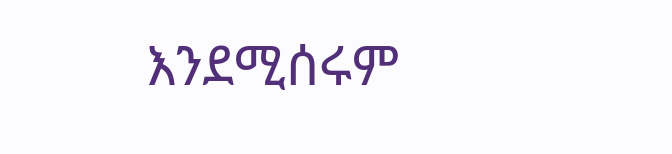እንደሚሰሩም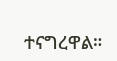ተናግረዋል።